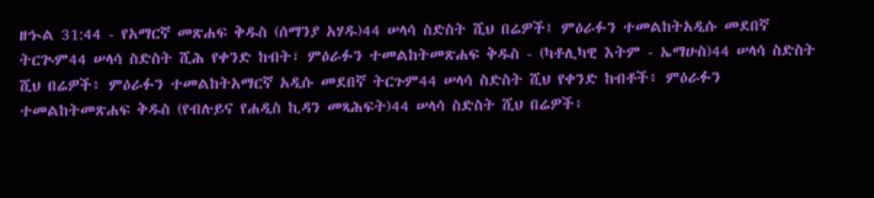ዘኍል 31:44 - የአማርኛ መጽሐፍ ቅዱስ (ሰማንያ አሃዱ)44 ሠላሳ ስድስት ሺህ በሬዎች፤ ምዕራፉን ተመልከትአዲሱ መደበኛ ትርጒም44 ሠላሳ ስድስት ሺሕ የቀንድ ከብት፣ ምዕራፉን ተመልከትመጽሐፍ ቅዱስ - (ካቶሊካዊ እትም - ኤማሁስ)44 ሠላሳ ስድስት ሺህ በሬዎች፥ ምዕራፉን ተመልከትአማርኛ አዲሱ መደበኛ ትርጉም44 ሠላሳ ስድስት ሺህ የቀንድ ከብቶች፥ ምዕራፉን ተመልከትመጽሐፍ ቅዱስ (የብሉይና የሐዲስ ኪዳን መጻሕፍት)44 ሠላሳ ስድስት ሺህ በሬዎች፥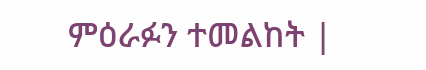ምዕራፉን ተመልከት |